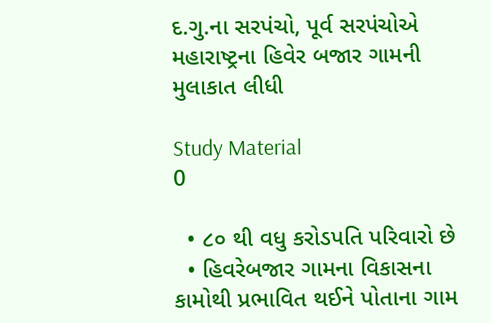દ.ગુ.ના સરપંચો, પૂર્વ સરપંચોએ મહારાષ્ટ્રના હિવેર બજાર ગામની મુલાકાત લીધી

Study Material
0

  • ૮૦ થી વધુ કરોડપતિ પરિવારો છે
  • હિવરેબજાર ગામના વિકાસના કામોથી પ્રભાવિત થઈને પોતાના ગામ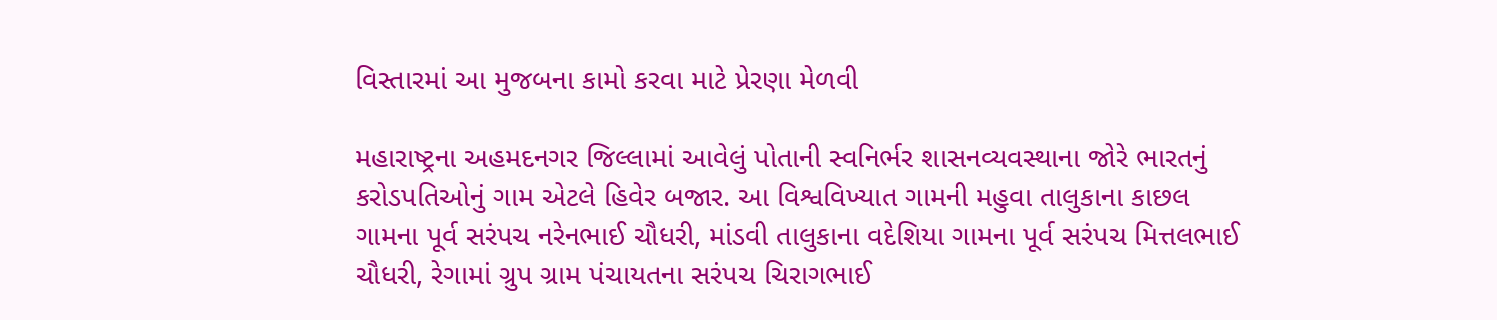વિસ્તારમાં આ મુજબના કામો કરવા માટે પ્રેરણા મેળવી

મહારાષ્ટ્રના અહમદનગર જિલ્લામાં આવેલું પોતાની સ્વનિર્ભર શાસનવ્યવસ્થાના જોરે ભારતનું કરોડપતિઓનું ગામ એટલે હિવેર બજાર. આ વિશ્વવિખ્યાત ગામની મહુવા તાલુકાના કાછલ ગામના પૂર્વ સરંપચ નરેનભાઈ ચૌધરી, માંડવી તાલુકાના વદેશિયા ગામના પૂર્વ સરંપચ મિત્તલભાઈ ચૌધરી, રેગામાં ગ્રુપ ગ્રામ પંચાયતના સરંપચ ચિરાગભાઈ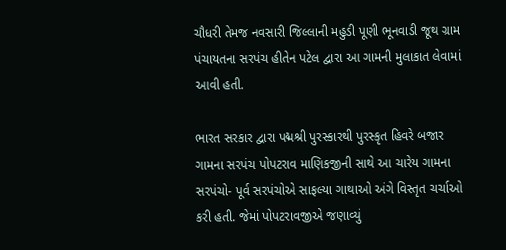ચૌધરી તેમજ નવસારી જિલ્લાની મહુડી પૂણી ભૂનવાડી જૂથ ગ્રામ પંચાયતના સરપંચ હીતેન પટેલ દ્વારા આ ગામની મુલાકાત લેવામાં આવી હતી.

ભારત સરકાર દ્વારા પદ્મશ્રી પુરસ્કારથી પુરસ્કૃત હિવરે બજાર ગામના સરપંચ પોપટરાવ માણિકજીની સાથે આ ચારેય ગામના સરપંચો- પૂર્વ સરપંચોએ સાફલ્યા ગાથાઓ અંગે વિસ્તૃત ચર્ચાઓ કરી હતી. જેમાં પોપટરાવજીએ જણાવ્યું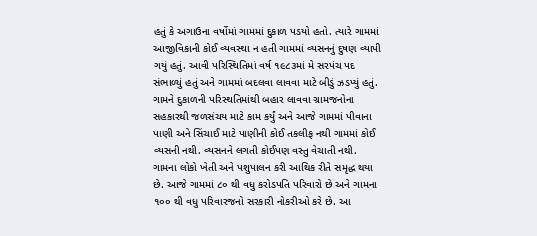હતું કે અગાઉના વર્ષોમાં ગામમાં દુકાળ પડયો હતો. ત્યારે ગામમાં આજીવિકાની કોઈ વ્યવસ્થા ન હતી ગામમાં વ્યસનનું દુષણ વ્યાપી ગયું હતું. આવી પરિસ્થિતિમાં વર્ષ ૧૯૮૩માં મે સરપંચ પદ સંભાળ્યું હતું અને ગામમાં બદલવા લાવવા માટે બીડું ઝડપ્યું હતું. ગામને દુકાળની પરિસ્થતિમાંથી બહાર લાવવા ગ્રામજનોના સહકારથી જળસંચય માટે કામ કર્યું અને આજે ગામમાં પીવાના પાણી અને સિંચાઈ માટે પાણીની કોઈ તકલીફ નથી ગામમાં કોઈ વ્યસની નથી. વ્યસનને લગતી કોઈપણ વસ્તુ વેચાતી નથી. ગામના લોકો ખેતી અને પશુપાલન કરી આથિક રીતે સમૃદ્ધ થયા છે. આજે ગામમાં ૮૦ થી વધુ કરોડપતિ પરિવારો છે અને ગામના ૧૦૦ થી વધુ પરિવારજનો સરકારી નોકરીઓ કરે છે. આ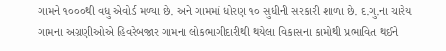ગામને ૧૦૦૦થી વધુ એવોર્ડ મળ્યા છે. અને ગામમાં ધોરણ ૧૦ સુધીની સરકારી શાળા છે. દ.ગુ.ના ચારેય ગામના અગ્રણીઓએ હિવરેબજાર ગામના લોકભાગીદારીથી થયેલા વિકાસના કામોથી પ્રભાવિત થઈને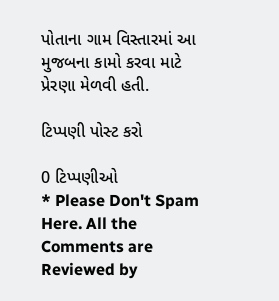પોતાના ગામ વિસ્તારમાં આ મુજબના કામો કરવા માટે પ્રેરણા મેળવી હતી.

ટિપ્પણી પોસ્ટ કરો

0 ટિપ્પણીઓ
* Please Don't Spam Here. All the Comments are Reviewed by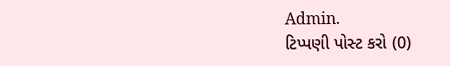Admin.
ટિપ્પણી પોસ્ટ કરો (0)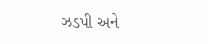ઝડપી અને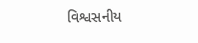વિશ્વસનીય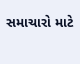સમાચારો માટે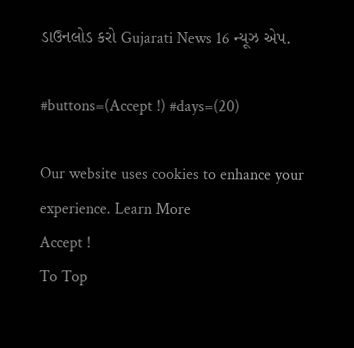ડાઉનલોડ કરો Gujarati News 16 ન્યૂઝ એપ.

#buttons=(Accept !) #days=(20)

Our website uses cookies to enhance your experience. Learn More
Accept !
To Top